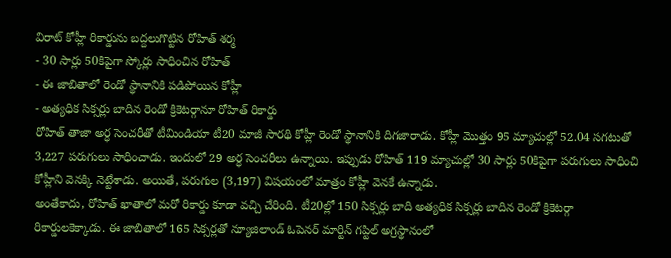విరాట్ కోహ్లీ రికార్డును బద్దలుగొట్టిన రోహిత్ శర్మ
- 30 సార్లు 50కిపైగా స్కోర్లు సాధించిన రోహిత్
- ఈ జాబితాలో రెండో స్థానానికి పడిపోయిన కోహ్లీ
- అత్యధిక సిక్సర్లు బాదిన రెండో క్రికెటర్గానూ రోహిత్ రికార్డు
రోహిత్ తాజా అర్ధ సెంచరీతో టీమిండియా టీ20 మాజీ సారథి కోహ్లీ రెండో స్థానానికి దిగజారాడు. కోహ్లీ మొత్తం 95 మ్యాచుల్లో 52.04 సగటుతో 3,227 పరుగులు సాధించాడు. ఇందులో 29 అర్ధ సెంచరీలు ఉన్నాయి. ఇప్పుడు రోహిత్ 119 మ్యాచుల్లో 30 సార్లు 50కిపైగా పరుగులు సాధించి కోహ్లీని వెనక్కి నెట్టేశాడు. అయితే, పరుగుల (3,197) విషయంలో మాత్రం కోహ్లీ వెనకే ఉన్నాడు.
అంతేకాదు, రోహిత్ ఖాతాలో మరో రికార్డు కూడా వచ్చి చేరింది. టీ20ల్లో 150 సిక్సర్లు బాది అత్యధిక సిక్సర్లు బాదిన రెండో క్రికెటర్గా రికార్డులకెక్కాడు. ఈ జాబితాలో 165 సిక్సర్లతో న్యూజిలాండ్ ఓపెనర్ మార్టిన్ గప్టిల్ అగ్రస్థానంలో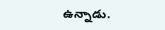ఉన్నాడు.